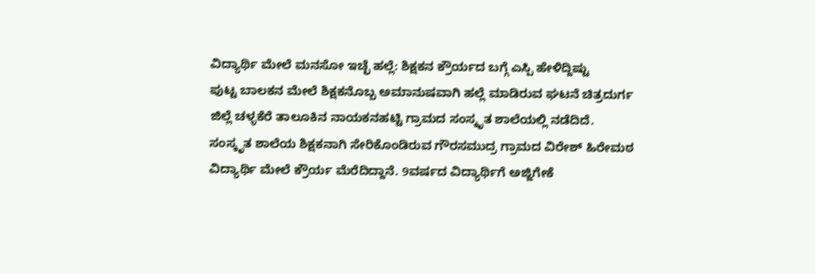ವಿದ್ಯಾರ್ಥಿ ಮೇಲೆ ಮನಸೋ ಇಚ್ಛೆ ಹಲ್ಲೆ: ಶಿಕ್ಷಕನ ಕ್ರೌರ್ಯದ ಬಗ್ಗೆ ಎಸ್ಪಿ ಹೇಳಿದ್ದಿಷ್ಟು
ಪುಟ್ಟ ಬಾಲಕನ ಮೇಲೆ ಶಿಕ್ಷಕನೊಬ್ಬ ಅಮಾನುಷವಾಗಿ ಹಲ್ಲೆ ಮಾಡಿರುವ ಘಟನೆ ಚಿತ್ರದುರ್ಗ ಜಿಲ್ಲೆ ಚಳ್ಳಕೆರೆ ತಾಲೂಕಿನ ನಾಯಕನಹಟ್ಟಿ ಗ್ರಾಮದ ಸಂಸ್ಕೃತ ಶಾಲೆಯಲ್ಲಿ ನಡೆದಿದೆ. ಸಂಸ್ಕೃತ ಶಾಲೆಯ ಶಿಕ್ಷಕನಾಗಿ ಸೇರಿಕೊಂಡಿರುವ ಗೌರಸಮುದ್ರ ಗ್ರಾಮದ ವಿರೇಶ್ ಹಿರೇಮಠ ವಿದ್ಯಾರ್ಥಿ ಮೇಲೆ ಕ್ರೌರ್ಯ ಮೆರೆದಿದ್ದಾನೆ. 9ವರ್ಷದ ವಿದ್ಯಾರ್ಥಿಗೆ ಅಜ್ಜಿಗೇಕೆ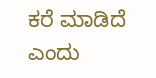ಕರೆ ಮಾಡಿದೆ ಎಂದು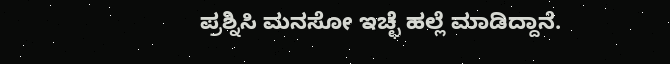ಪ್ರಶ್ನಿಸಿ ಮನಸೋ ಇಚ್ಛೆ ಹಲ್ಲೆ ಮಾಡಿದ್ದಾನೆ.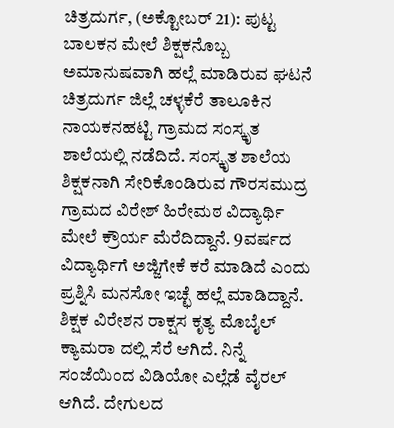ಚಿತ್ರದುರ್ಗ, (ಅಕ್ಟೋಬರ್ 21): ಪುಟ್ಟ ಬಾಲಕನ ಮೇಲೆ ಶಿಕ್ಷಕನೊಬ್ಬ ಅಮಾನುಷವಾಗಿ ಹಲ್ಲೆ ಮಾಡಿರುವ ಘಟನೆ ಚಿತ್ರದುರ್ಗ ಜಿಲ್ಲೆ ಚಳ್ಳಕೆರೆ ತಾಲೂಕಿನ ನಾಯಕನಹಟ್ಟಿ ಗ್ರಾಮದ ಸಂಸ್ಕೃತ ಶಾಲೆಯಲ್ಲಿ ನಡೆದಿದೆ. ಸಂಸ್ಕೃತ ಶಾಲೆಯ ಶಿಕ್ಷಕನಾಗಿ ಸೇರಿಕೊಂಡಿರುವ ಗೌರಸಮುದ್ರ ಗ್ರಾಮದ ವಿರೇಶ್ ಹಿರೇಮಠ ವಿದ್ಯಾರ್ಥಿ ಮೇಲೆ ಕ್ರೌರ್ಯ ಮೆರೆದಿದ್ದಾನೆ. 9ವರ್ಷದ ವಿದ್ಯಾರ್ಥಿಗೆ ಅಜ್ಜಿಗೇಕೆ ಕರೆ ಮಾಡಿದೆ ಎಂದು ಪ್ರಶ್ನಿಸಿ ಮನಸೋ ಇಚ್ಛೆ ಹಲ್ಲೆ ಮಾಡಿದ್ದಾನೆ. ಶಿಕ್ಷಕ ವಿರೇಶನ ರಾಕ್ಷಸ ಕೃತ್ಯ ಮೊಬೈಲ್ ಕ್ಯಾಮರಾ ದಲ್ಲಿ ಸೆರೆ ಆಗಿದೆ. ನಿನ್ನೆ ಸಂಜೆಯಿಂದ ವಿಡಿಯೋ ಎಲ್ಲೆಡೆ ವೈರಲ್ ಆಗಿದೆ. ದೇಗುಲದ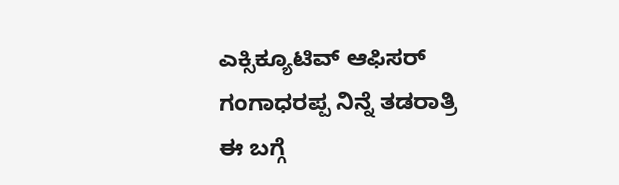ಎಕ್ಸಿಕ್ಯೂಟಿವ್ ಆಫಿಸರ್ ಗಂಗಾಧರಪ್ಪ ನಿನ್ನೆ ತಡರಾತ್ರಿ ಈ ಬಗ್ಗೆ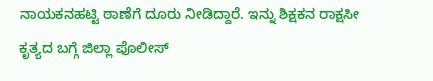ನಾಯಕನಹಟ್ಟಿ ಠಾಣೆಗೆ ದೂರು ನೀಡಿದ್ದಾರೆ. ಇನ್ನು ಶಿಕ್ಷಕನ ರಾಕ್ಷಸೀ ಕೃತ್ಯದ ಬಗ್ಗೆ ಜಿಲ್ಲಾ ಪೊಲೀಸ್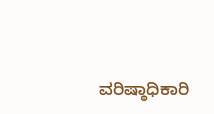ವರಿಷ್ಠಾಧಿಕಾರಿ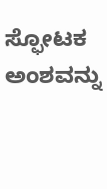ಸ್ಫೋಟಕ ಅಂಶವನ್ನು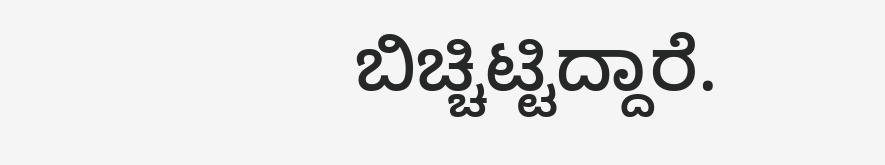ಬಿಚ್ಚಿಟ್ಟಿದ್ದಾರೆ.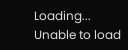Loading...
Unable to load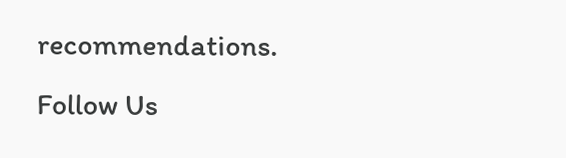recommendations.
Follow Us